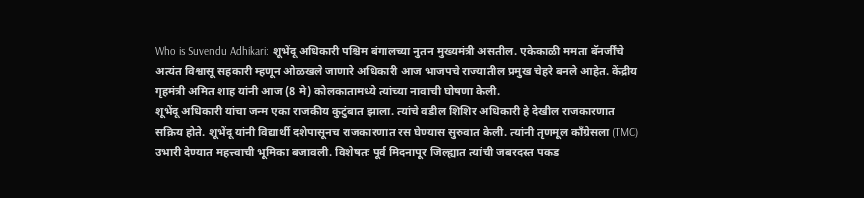Who is Suvendu Adhikari: शूभेंदू अधिकारी पश्चिम बंगालच्या नुतन मुख्यमंत्री असतील. एकेकाळी ममता बॅनर्जींचे अत्यंत विश्वासू सहकारी म्हणून ओळखले जाणारे अधिकारी आज भाजपचे राज्यातील प्रमुख चेहरे बनले आहेत. केंद्रीय गृहमंत्री अमित शाह यांनी आज (8 मे) कोलकातामध्ये त्यांच्या नावाची घोषणा केली.
शूभेंदू अधिकारी यांचा जन्म एका राजकीय कुटुंबात झाला. त्यांचे वडील शिशिर अधिकारी हे देखील राजकारणात सक्रिय होते. शूभेंदू यांनी विद्यार्थी दशेपासूनच राजकारणात रस घेण्यास सुरुवात केली. त्यांनी तृणमूल काँग्रेसला (TMC) उभारी देण्यात महत्त्वाची भूमिका बजावली. विशेषतः पूर्व मिदनापूर जिल्ह्यात त्यांची जबरदस्त पकड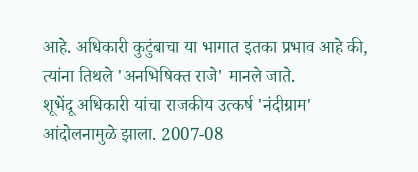आहे. अधिकारी कुटुंबाचा या भागात इतका प्रभाव आहे की, त्यांना तिथले 'अनभिषिक्त राजे' मानले जाते.
शूभेंदू अधिकारी यांचा राजकीय उत्कर्ष 'नंदीग्राम' आंदोलनामुळे झाला. 2007-08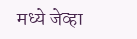मध्ये जेव्हा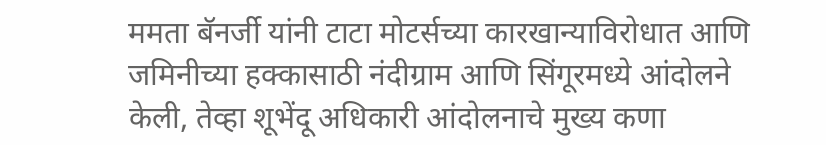ममता बॅनर्जी यांनी टाटा मोटर्सच्या कारखान्याविरोधात आणि जमिनीच्या हक्कासाठी नंदीग्राम आणि सिंगूरमध्ये आंदोलने केली, तेव्हा शूभेंदू अधिकारी आंदोलनाचे मुख्य कणा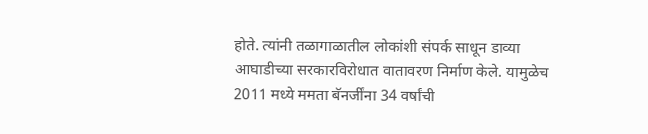होते. त्यांनी तळागाळातील लोकांशी संपर्क साधून डाव्या आघाडीच्या सरकारविरोधात वातावरण निर्माण केले. यामुळेच 2011 मध्ये ममता बॅनर्जींना 34 वर्षांची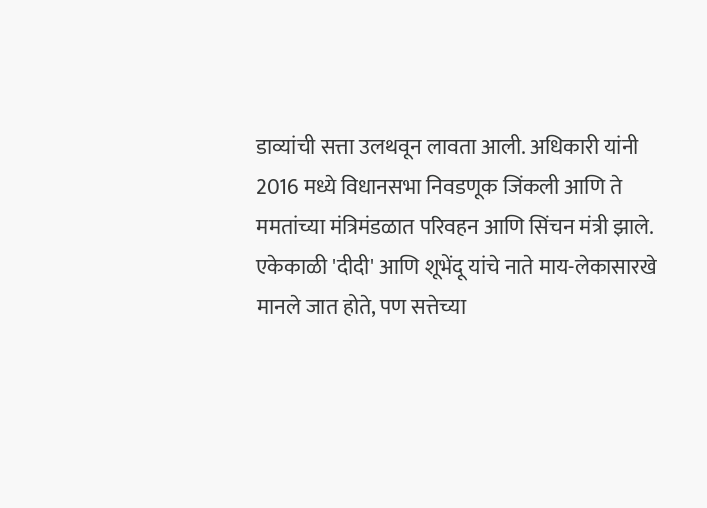डाव्यांची सत्ता उलथवून लावता आली. अधिकारी यांनी 2016 मध्ये विधानसभा निवडणूक जिंकली आणि ते ममतांच्या मंत्रिमंडळात परिवहन आणि सिंचन मंत्री झाले.
एकेकाळी 'दीदी' आणि शूभेंदू यांचे नाते माय-लेकासारखे मानले जात होते, पण सत्तेच्या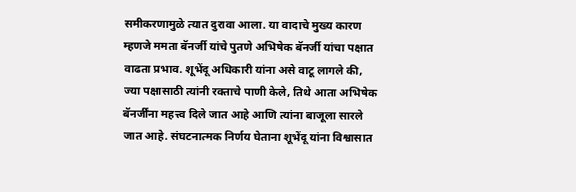समीकरणामुळे त्यात दुरावा आला. या वादाचे मुख्य कारण म्हणजे ममता बॅनर्जी यांचे पुतणे अभिषेक बॅनर्जी यांचा पक्षात वाढता प्रभाव. शूभेंदू अधिकारी यांना असे वाटू लागले की, ज्या पक्षासाठी त्यांनी रक्ताचे पाणी केले, तिथे आता अभिषेक बॅनर्जींना महत्त्व दिले जात आहे आणि त्यांना बाजूला सारले जात आहे. संघटनात्मक निर्णय घेताना शूभेंदू यांना विश्वासात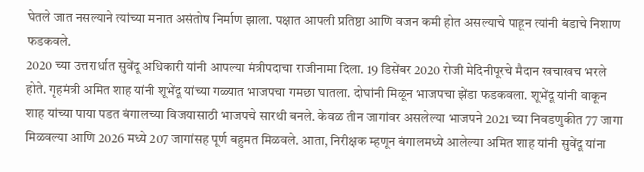घेतले जात नसल्याने त्यांच्या मनात असंतोष निर्माण झाला. पक्षात आपली प्रतिष्ठा आणि वजन कमी होत असल्याचे पाहून त्यांनी बंडाचे निशाण फडकवले.
2020 च्या उत्तरार्धात सुवेंदू अधिकारी यांनी आपल्या मंत्रीपदाचा राजीनामा दिला. 19 डिसेंबर 2020 रोजी मेदिनीपूरचे मैदान खचाखच भरले होते. गृहमंत्री अमित शाह यांनी शूभेंदू यांच्या गळ्यात भाजपचा गमछा घातला. दोघांनी मिळून भाजपचा झेंडा फडकवला. शूभेंदू यांनी वाकून शाह यांच्या पाया पडत बंगालच्या विजयासाठी भाजपचे सारथी बनले. केवळ तीन जागांवर असलेल्या भाजपने 2021 च्या निवडणुकीत 77 जागा मिळवल्या आणि 2026 मध्ये 207 जागांसह पूर्ण बहुमत मिळवले. आता, निरीक्षक म्हणून बंगालमध्ये आलेल्या अमित शाह यांनी सुवेंदू यांना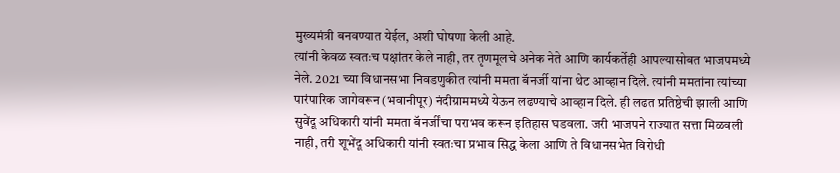मुख्यमंत्री बनवण्यात येईल, अशी घोषणा केली आहे.
त्यांनी केवळ स्वतःच पक्षांतर केले नाही, तर तृणमूलचे अनेक नेते आणि कार्यकर्तेही आपल्यासोबत भाजपमध्ये नेले. 2021 च्या विधानसभा निवडणुकीत त्यांनी ममता बॅनर्जी यांना थेट आव्हान दिले. त्यांनी ममतांना त्यांच्या पारंपारिक जागेवरून (भवानीपूर) नंदीग्राममध्ये येऊन लढण्याचे आव्हान दिले. ही लढत प्रतिष्ठेची झाली आणि सुवेंदू अधिकारी यांनी ममता बॅनर्जींचा पराभव करून इतिहास घडवला. जरी भाजपने राज्यात सत्ता मिळवली नाही, तरी शूभेंदू अधिकारी यांनी स्वतःचा प्रभाव सिद्ध केला आणि ते विधानसभेत विरोधी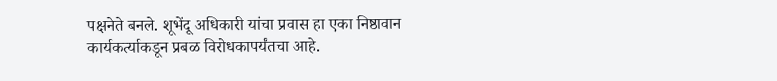पक्षनेते बनले. शूभेंदू अधिकारी यांचा प्रवास हा एका निष्ठावान कार्यकर्त्याकडून प्रबळ विरोधकापर्यंतचा आहे.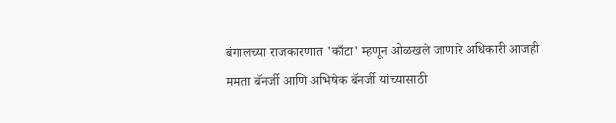बंगालच्या राजकारणात 'काँटा' म्हणून ओळखले जाणारे अधिकारी आजही ममता बॅनर्जी आणि अभिषेक बॅनर्जी यांच्यासाठी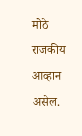मोठे राजकीय आव्हान असेल.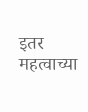इतर महत्वाच्या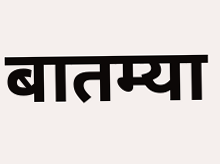बातम्या